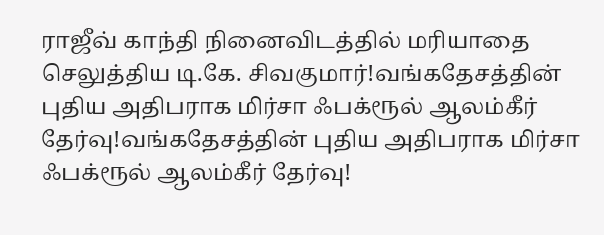ராஜீவ் காந்தி நினைவிடத்தில் மரியாதை செலுத்திய டி.கே. சிவகுமார்!வங்கதேசத்தின் புதிய அதிபராக மிர்சா ஃபக்ரூல் ஆலம்கீர் தேர்வு!வங்கதேசத்தின் புதிய அதிபராக மிர்சா ஃபக்ரூல் ஆலம்கீர் தேர்வு!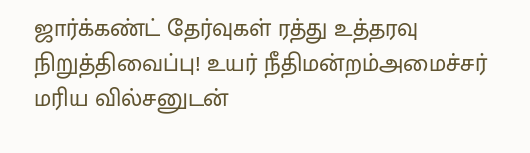ஜார்க்கண்ட் தேர்வுகள் ரத்து உத்தரவு நிறுத்திவைப்பு! உயர் நீதிமன்றம்அமைச்சர் மரிய வில்சனுடன்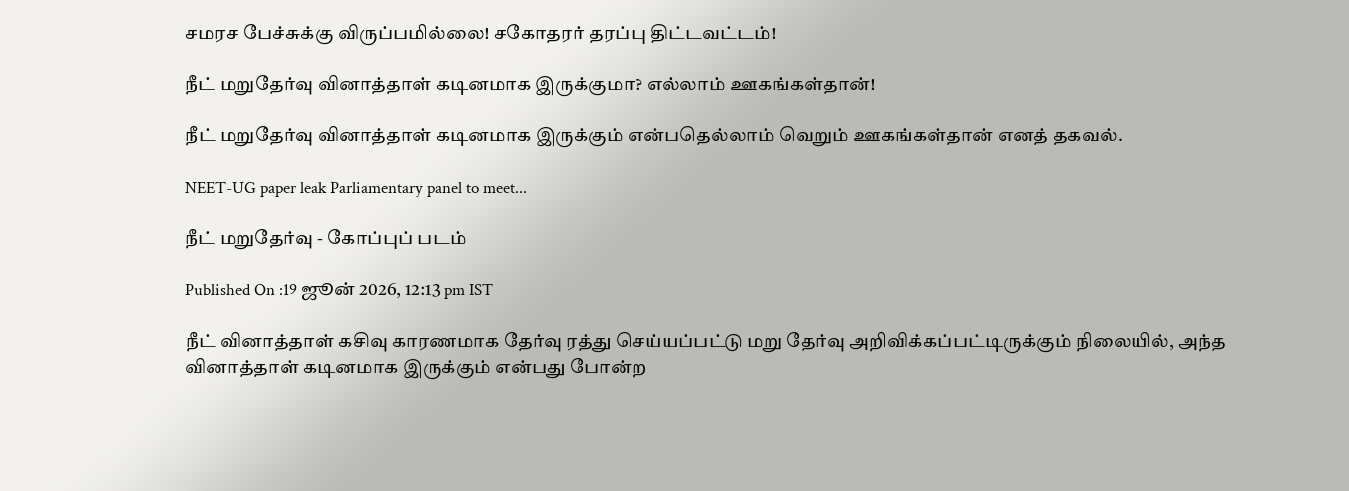சமரச பேச்சுக்கு விருப்பமில்லை! சகோதரர் தரப்பு திட்டவட்டம்!

நீட் மறுதேர்வு வினாத்தாள் கடினமாக இருக்குமா? எல்லாம் ஊகங்கள்தான்!

நீட் மறுதேர்வு வினாத்தாள் கடினமாக இருக்கும் என்பதெல்லாம் வெறும் ஊகங்கள்தான் எனத் தகவல்.

NEET-UG paper leak Parliamentary panel to meet...

நீட் மறுதேர்வு - கோப்புப் படம்

Published On :19 ஜூன் 2026, 12:13 pm IST

நீட் வினாத்தாள் கசிவு காரணமாக தேர்வு ரத்து செய்யப்பட்டு மறு தேர்வு அறிவிக்கப்பட்டிருக்கும் நிலையில், அந்த வினாத்தாள் கடினமாக இருக்கும் என்பது போன்ற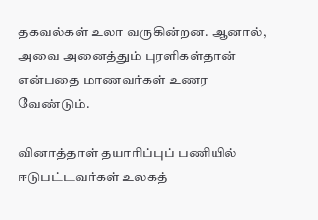தகவல்கள் உலா வருகின்றன. ஆனால், அவை அனைத்தும் புரளிகள்தான் என்பதை மாணவர்கள் உணர வேண்டும்.

வினாத்தாள் தயாரிப்புப் பணியில் ஈடுபட்டவர்கள் உலகத்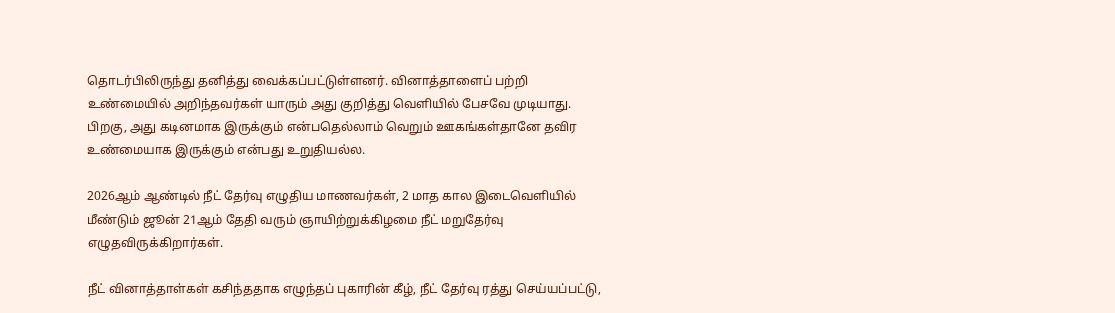தொடர்பிலிருந்து தனித்து வைக்கப்பட்டுள்ளனர். வினாத்தாளைப் பற்றி உண்மையில் அறிந்தவர்கள் யாரும் அது குறித்து வெளியில் பேசவே முடியாது. பிறகு, அது கடினமாக இருக்கும் என்பதெல்லாம் வெறும் ஊகங்கள்தானே தவிர உண்மையாக இருக்கும் என்பது உறுதியல்ல.

2026ஆம் ஆண்டில் நீட் தேர்வு எழுதிய மாணவர்கள், 2 மாத கால இடைவெளியில் மீண்டும் ஜூன் 21ஆம் தேதி வரும் ஞாயிற்றுக்கிழமை நீட் மறுதேர்வு எழுதவிருக்கிறார்கள்.

நீட் வினாத்தாள்கள் கசிந்ததாக எழுந்தப் புகாரின் கீழ், நீட் தேர்வு ரத்து செய்யப்பட்டு,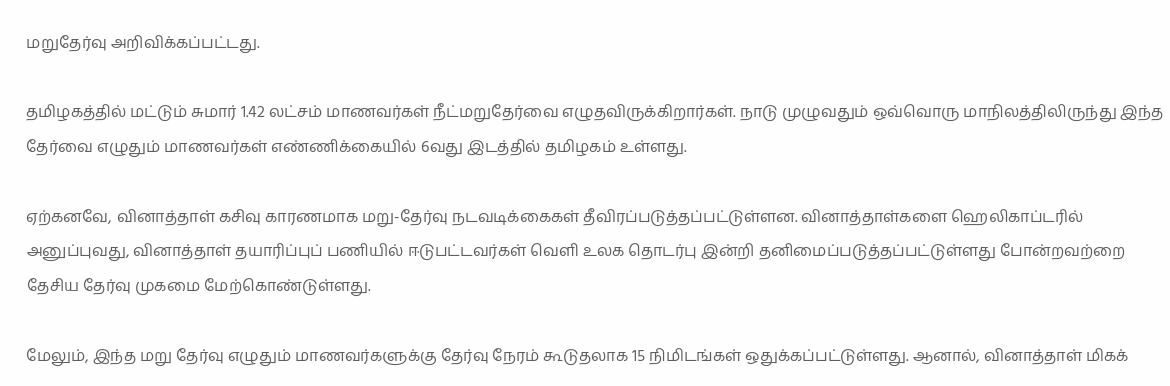மறுதேர்வு அறிவிக்கப்பட்டது.

தமிழகத்தில் மட்டும் சுமார் 1.42 லட்சம் மாணவர்கள் நீட்மறுதேர்வை எழுதவிருக்கிறார்கள். நாடு முழுவதும் ஒவ்வொரு மாநிலத்திலிருந்து இந்த தேர்வை எழுதும் மாணவர்கள் எண்ணிக்கையில் 6வது இடத்தில் தமிழகம் உள்ளது.

ஏற்கனவே, வினாத்தாள் கசிவு காரணமாக மறு-தேர்வு நடவடிக்கைகள் தீவிரப்படுத்தப்பட்டுள்ளன. வினாத்தாள்களை ஹெலிகாப்டரில் அனுப்புவது, வினாத்தாள் தயாரிப்புப் பணியில் ஈடுபட்டவர்கள் வெளி உலக தொடர்பு இன்றி தனிமைப்படுத்தப்பட்டுள்ளது போன்றவற்றை தேசிய தேர்வு முகமை மேற்கொண்டுள்ளது.

மேலும், இந்த மறு தேர்வு எழுதும் மாணவர்களுக்கு தேர்வு நேரம் கூடுதலாக 15 நிமிடங்கள் ஒதுக்கப்பட்டுள்ளது. ஆனால், வினாத்தாள் மிகக்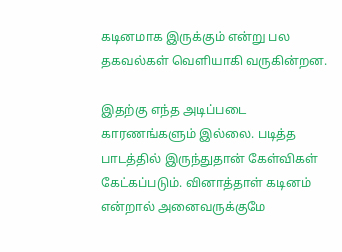கடினமாக இருக்கும் என்று பல தகவல்கள் வெளியாகி வருகின்றன.

இதற்கு எந்த அடிப்படை காரணங்களும் இல்லை. படித்த பாடத்தில் இருந்துதான் கேள்விகள் கேட்கப்படும். வினாத்தாள் கடினம் என்றால் அனைவருக்குமே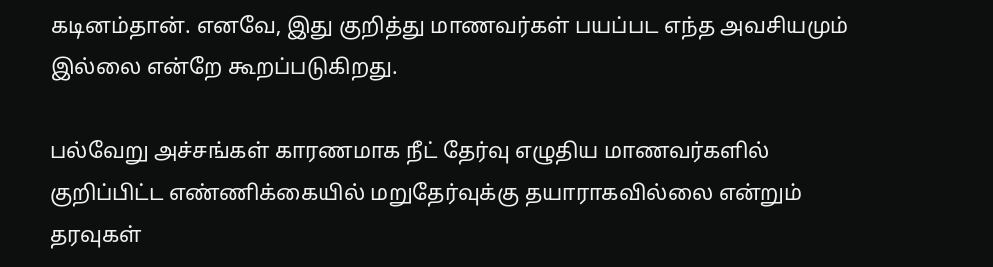கடினம்தான். எனவே, இது குறித்து மாணவர்கள் பயப்பட எந்த அவசியமும் இல்லை என்றே கூறப்படுகிறது.

பல்வேறு அச்சங்கள் காரணமாக நீட் தேர்வு எழுதிய மாணவர்களில் குறிப்பிட்ட எண்ணிக்கையில் மறுதேர்வுக்கு தயாராகவில்லை என்றும் தரவுகள்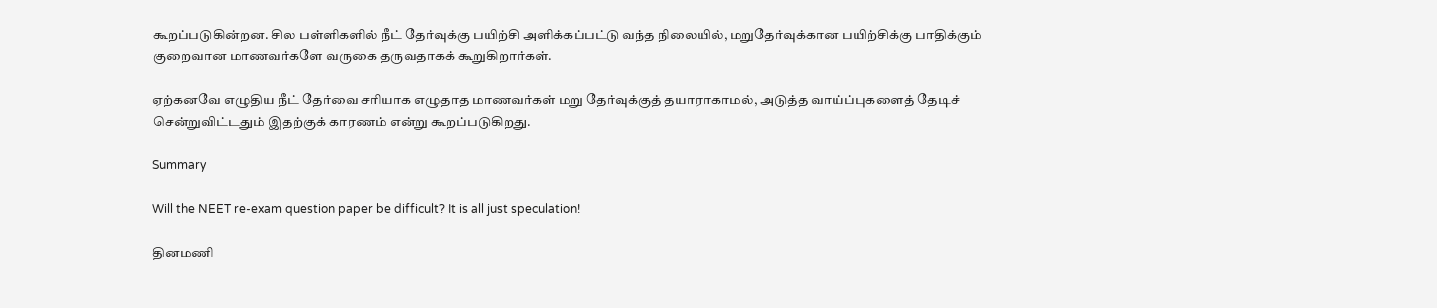கூறப்படுகின்றன. சில பள்ளிகளில் நீட் தேர்வுக்கு பயிற்சி அளிக்கப்பட்டு வந்த நிலையில், மறுதேர்வுக்கான பயிற்சிக்கு பாதிக்கும் குறைவான மாணவர்களே வருகை தருவதாகக் கூறுகிறார்கள்.

ஏற்கனவே எழுதிய நீட் தேர்வை சரியாக எழுதாத மாணவர்கள் மறு தேர்வுக்குத் தயாராகாமல், அடுத்த வாய்ப்புகளைத் தேடிச் சென்றுவிட்டதும் இதற்குக் காரணம் என்று கூறப்படுகிறது.

Summary

Will the NEET re-exam question paper be difficult? It is all just speculation!

தினமணி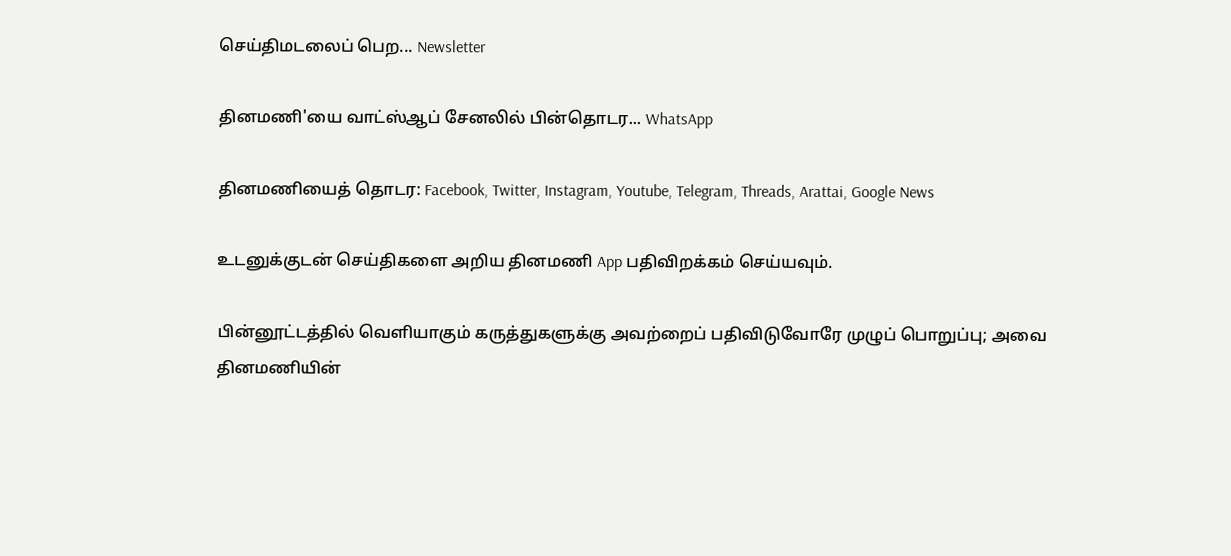செய்திமடலைப் பெற... Newsletter

தினமணி'யை வாட்ஸ்ஆப் சேனலில் பின்தொடர... WhatsApp

தினமணியைத் தொடர: Facebook, Twitter, Instagram, Youtube, Telegram, Threads, Arattai, Google News

உடனுக்குடன் செய்திகளை அறிய தினமணி App பதிவிறக்கம் செய்யவும்.

பின்னூட்டத்தில் வெளியாகும் கருத்துகளுக்கு அவற்றைப் பதிவிடுவோரே முழுப் பொறுப்பு; அவை தினமணியின்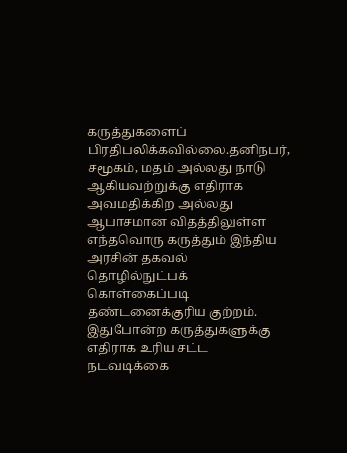கருத்துகளைப் பிரதிபலிக்கவில்லை.தனிநபர், சமூகம், மதம் அல்லது நாடு ஆகியவற்றுக்கு எதிராக அவமதிக்கிற அல்லது ஆபாசமான விதத்திலுள்ள எந்தவொரு கருத்தும் இந்திய அரசின் தகவல் தொழில்நுட்பக் கொள்கைப்படி தண்டனைக்குரிய குற்றம். இதுபோன்ற கருத்துகளுக்கு எதிராக உரிய சட்ட நடவடிக்கை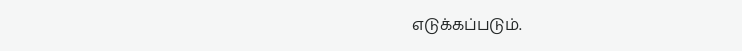எடுக்கப்படும்.